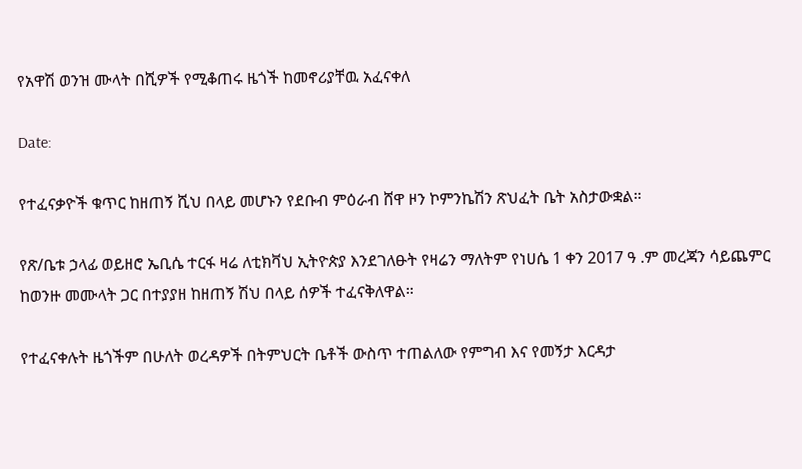የአዋሽ ወንዝ ሙላት በሺዎች የሚቆጠሩ ዜጎች ከመኖሪያቸዉ አፈናቀለ

Date:

የተፈናቃዮች ቁጥር ከዘጠኝ ሺህ በላይ መሆኑን የደቡብ ምዕራብ ሸዋ ዞን ኮምንኬሽን ጽህፈት ቤት አስታውቋል።

የጽ/ቤቱ ኃላፊ ወይዘሮ ኤቢሴ ተርፋ ዛሬ ለቲክቫህ ኢትዮጵያ እንደገለፁት የዛሬን ማለትም የነሀሴ 1 ቀን 2017 ዓ .ም መረጃን ሳይጨምር ከወንዙ መሙላት ጋር በተያያዘ ከዘጠኝ ሽህ በላይ ሰዎች ተፈናቅለዋል።

የተፈናቀሉት ዜጎችም በሁለት ወረዳዎች በትምህርት ቤቶች ውስጥ ተጠልለው የምግብ እና የመኝታ እርዳታ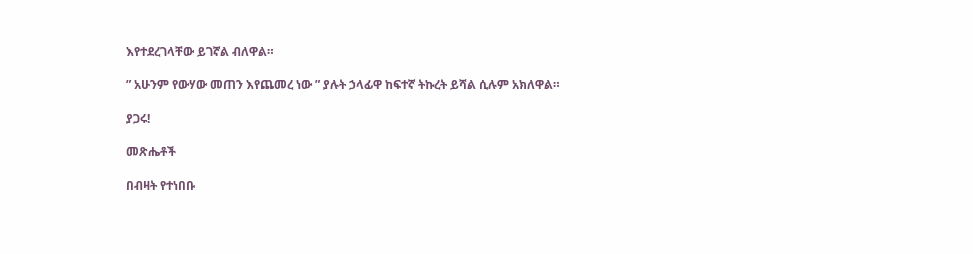እየተደረገላቸው ይገኛል ብለዋል።

” አሁንም የውሃው መጠን እየጨመረ ነው ” ያሉት ኃላፊዋ ከፍተኛ ትኩረት ይሻል ሲሉም አክለዋል።

ያጋሩ!

መጽሔቶች

በብዛት የተነበቡ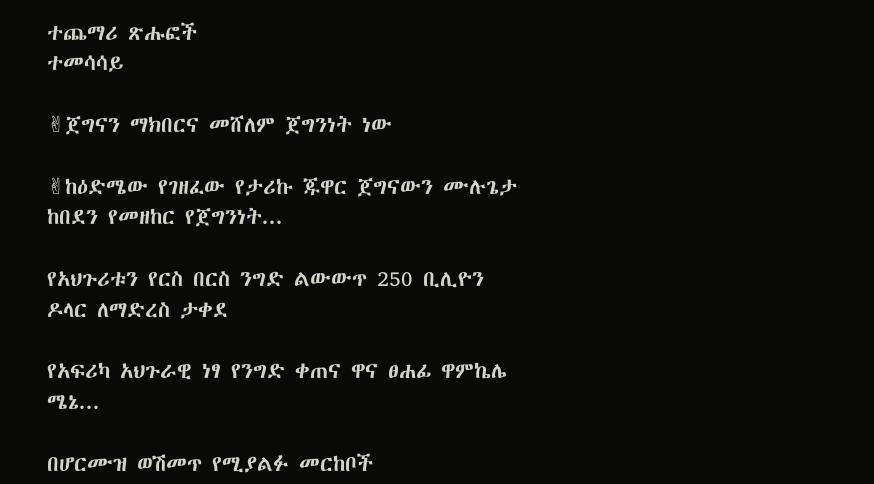ተጨማሪ ጽሑፎች
ተመሳሳይ

✌ጀግናን ማክበርና መሸለም ጀግንነት ነው

✌ከዕድሜው የገዘፈው የታሪኩ ጁዋር ጀግናውን ሙሉጌታ ከበደን የመዘከር የጀግንነት...

የአህጉሪቱን የርስ በርስ ንግድ ልውውጥ 250 ቢሊዮን ዶላር ለማድረስ ታቀደ

የአፍሪካ አህጉራዊ ነፃ የንግድ ቀጠና ዋና ፀሐፊ ዋምኬሌ ሜኔ...

በሆርሙዝ ወሽመጥ የሚያልፉ መርከቦች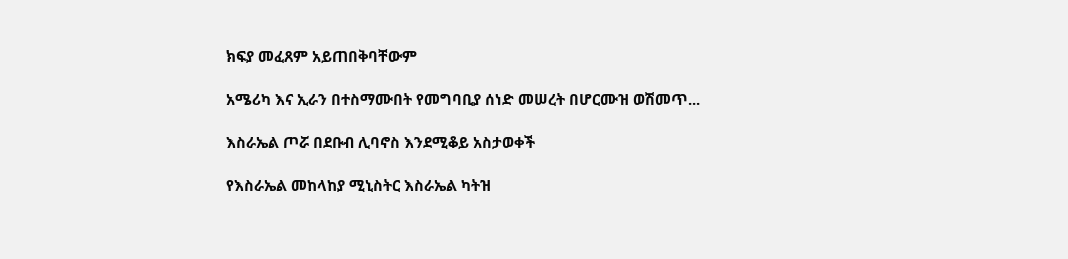ክፍያ መፈጸም አይጠበቅባቸውም

አሜሪካ እና ኢራን በተስማሙበት የመግባቢያ ሰነድ መሠረት በሆርሙዝ ወሽመጥ...

እስራኤል ጦሯ በደቡብ ሊባኖስ እንደሚቆይ አስታወቀች

የእስራኤል መከላከያ ሚኒስትር እስራኤል ካትዝ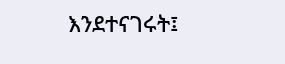እንደተናገሩት፤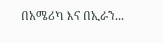በአሜሪካ እና በኢራን...